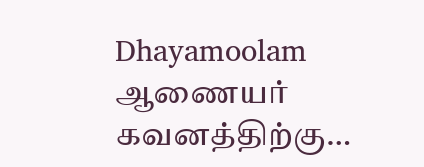Dhayamoolam
ஆணையர் கவனத்திற்கு…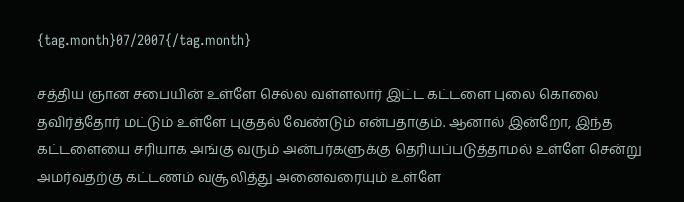{tag.month}07/2007{/tag.month}

சத்திய ஞான சபையின் உள்ளே செல்ல வள்ளலார் இட்ட கட்டளை புலை கொலை தவிர்த்தோர் மட்டும் உள்ளே புகுதல் வேண்டும் என்பதாகும். ஆனால் இன்றோ, இந்த கட்டளையை சரியாக அங்கு வரும் அன்பர்களுக்கு தெரியப்படுத்தாமல் உள்ளே சென்று அமர்வதற்கு கட்டணம் வசூலித்து அனைவரையும் உள்ளே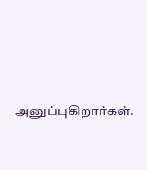அனுப்புகிறார்கள்.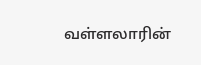வள்ளலாரின்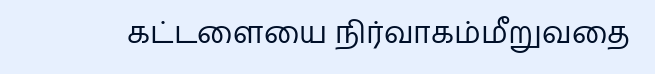கட்டளையை நிர்வாகம்மீறுவதை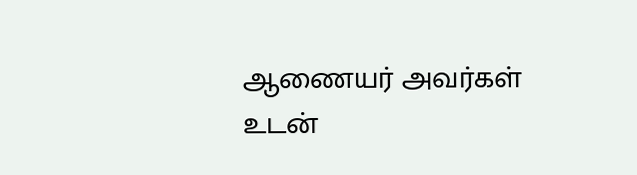ஆணையர் அவர்கள் உடன்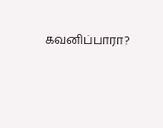கவனிப்பாரா?